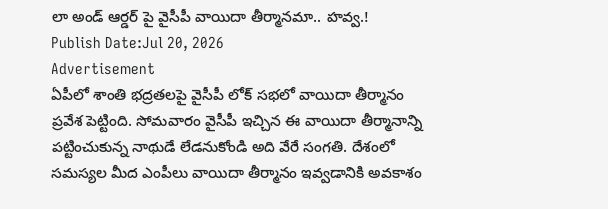లా అండ్ ఆర్డర్ పై వైసీపీ వాయిదా తీర్మానమా.. హవ్వ.!
Publish Date:Jul 20, 2026
Advertisement
ఏపీలో శాంతి భద్రతలపై వైసీపీ లోక్ సభలో వాయిదా తీర్మానం ప్రవేశ పెట్టింది. సోమవారం వైసీపీ ఇచ్చిన ఈ వాయిదా తీర్మానాన్ని పట్టించుకున్న నాథుడే లేడనుకోండి అది వేరే సంగతి. దేశంలో సమస్యల మీద ఎంపీలు వాయిదా తీర్మానం ఇవ్వడానికి అవకాశం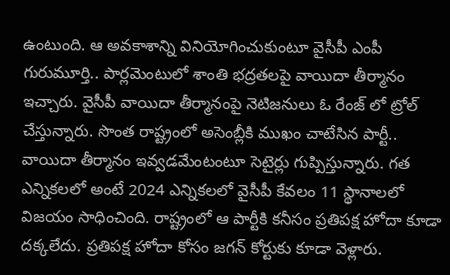ఉంటుంది. ఆ అవకాశాన్ని వినియోగించుకుంటూ వైసీపీ ఎంపీ గురుమూర్తి.. పార్లమెంటులో శాంతి భద్రతలపై వాయిదా తీర్మానం ఇచ్చారు. వైసీపీ వాయిదా తీర్మానంపై నెటిజనులు ఓ రేంజ్ లో ట్రోల్ చేస్తున్నారు. సొంత రాష్ట్రంలో అసెంబ్లీకి ముఖం చాటేసిన పార్టీ.. వాయిదా తీర్మానం ఇవ్వడమేంటంటూ సెటైర్లు గుప్పిస్తున్నారు. గత ఎన్నికలలో అంటే 2024 ఎన్నికలలో వైసీపీ కేవలం 11 స్థానాలలో విజయం సాధించింది. రాష్ట్రంలో ఆ పార్టీకి కనీసం ప్రతిపక్ష హోదా కూడా దక్కలేదు. ప్రతిపక్ష హోదా కోసం జగన్ కోర్టుకు కూడా వెళ్లారు.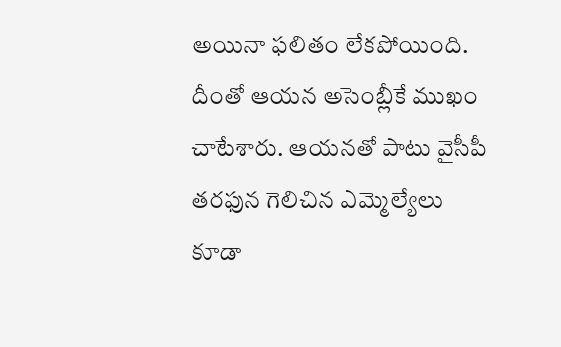అయినా ఫలితం లేకపోయింది. దీంతో ఆయన అసెంబ్లీకే ముఖం చాటేశారు. ఆయనతో పాటు వైసీపీ తరఫున గెలిచిన ఎమ్మెల్యేలు కూడా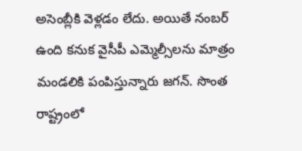అసెంబ్లీకి వెళ్లడం లేదు. అయితే నంబర్ ఉంది కనుక వైసీపీ ఎమ్మెల్సీలను మాత్రం మండలికి పంపిస్తున్నారు జగన్. సొంత రాష్ట్రంలో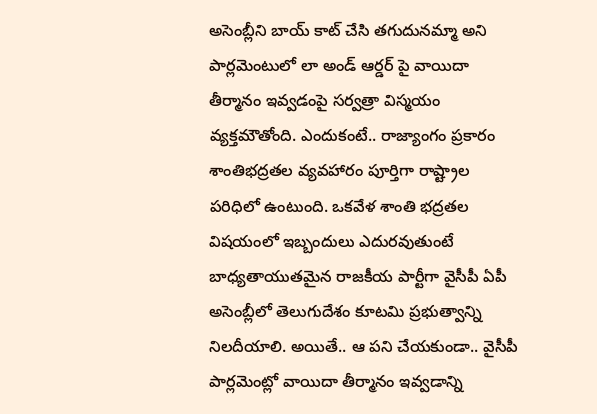అసెంబ్లీని బాయ్ కాట్ చేసి తగుదునమ్మా అని పార్లమెంటులో లా అండ్ ఆర్డర్ పై వాయిదా తీర్మానం ఇవ్వడంపై సర్వత్రా విస్మయం వ్యక్తమౌతోంది. ఎందుకంటే.. రాజ్యాంగం ప్రకారం శాంతిభద్రతల వ్యవహారం పూర్తిగా రాష్ట్రాల పరిధిలో ఉంటుంది. ఒకవేళ శాంతి భద్రతల విషయంలో ఇబ్బందులు ఎదురవుతుంటే బాధ్యతాయుతమైన రాజకీయ పార్టీగా వైసీపీ ఏపీ అసెంబ్లీలో తెలుగుదేశం కూటమి ప్రభుత్వాన్ని నిలదీయాలి. అయితే.. ఆ పని చేయకుండా.. వైసీపీ పార్లమెంట్లో వాయిదా తీర్మానం ఇవ్వడాన్ని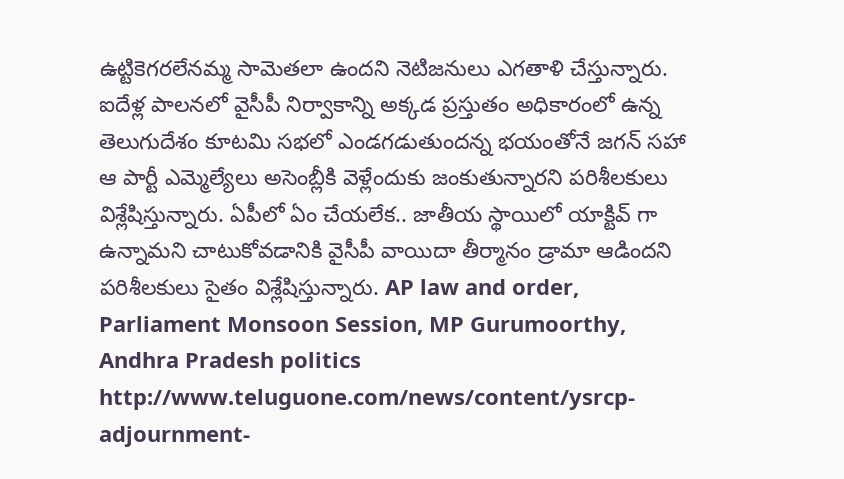ఉట్టికెగరలేనమ్మ సామెతలా ఉందని నెటిజనులు ఎగతాళి చేస్తున్నారు. ఐదేళ్ల పాలనలో వైసీపీ నిర్వాకాన్ని అక్కడ ప్రస్తుతం అధికారంలో ఉన్న తెలుగుదేశం కూటమి సభలో ఎండగడుతుందన్న భయంతోనే జగన్ సహా ఆ పార్టీ ఎమ్మెల్యేలు అసెంబ్లీకి వెళ్లేందుకు జంకుతున్నారని పరిశీలకులు విశ్లేషిస్తున్నారు. ఏపీలో ఏం చేయలేక.. జాతీయ స్థాయిలో యాక్టివ్ గా ఉన్నామని చాటుకోవడానికి వైసీపీ వాయిదా తీర్మానం డ్రామా ఆడిందని పరిశీలకులు సైతం విశ్లేషిస్తున్నారు. AP law and order, Parliament Monsoon Session, MP Gurumoorthy, Andhra Pradesh politics
http://www.teluguone.com/news/content/ysrcp-adjournment-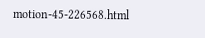motion-45-226568.html